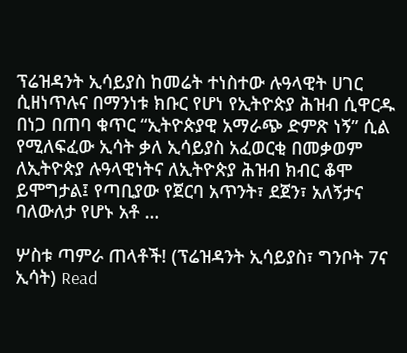ፕሬዝዳንት ኢሳይያስ ከመሬት ተነስተው ሉዓላዊት ሀገር ሲዘነጥሉና በማንነቱ ክቡር የሆነ የኢትዮጵያ ሕዝብ ሲዋርዱ በነጋ በጠባ ቁጥር “ኢትዮጵያዊ አማራጭ ድምጽ ነኝ” ሲል የሚለፍፈው ኢሳት ቃለ ኢሳይያስ አፈወርቂ በመቃወም ለኢትዮጵያ ሉዓላዊነትና ለኢትዮጵያ ሕዝብ ክብር ቆሞ ይሞግታል፤ የጣቢያው የጀርባ አጥንት፣ ደጀን፣ አለኝታና ባለውለታ የሆኑ አቶ …

ሦስቱ ጣምራ ጠላቶች! (ፕሬዝዳንት ኢሳይያስ፣ ግንቦት 7ና ኢሳት) Read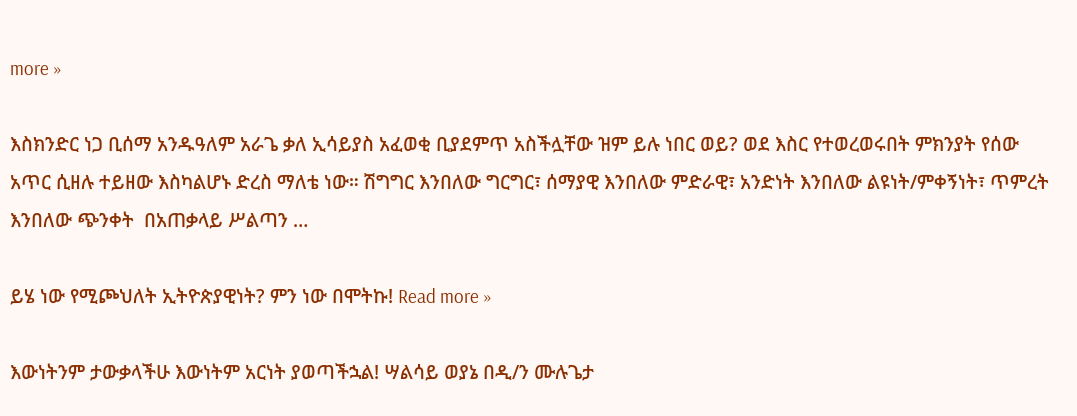more »

እስክንድር ነጋ ቢሰማ አንዱዓለም አራጌ ቃለ ኢሳይያስ አፈወቂ ቢያደምጥ አስችሏቸው ዝም ይሉ ነበር ወይ? ወደ እስር የተወረወሩበት ምክንያት የሰው አጥር ሲዘሉ ተይዘው እስካልሆኑ ድረስ ማለቴ ነው። ሽግግር እንበለው ግርግር፣ ሰማያዊ እንበለው ምድራዊ፣ አንድነት እንበለው ልዩነት/ምቀኝነት፣ ጥምረት እንበለው ጭንቀት  በአጠቃላይ ሥልጣን …

ይሄ ነው የሚጮህለት ኢትዮጵያዊነት? ምን ነው በሞትኩ! Read more »

እውነትንም ታውቃላችሁ እውነትም አርነት ያወጣችኋል! ሣልሳይ ወያኔ በዲ/ን ሙሉጌታ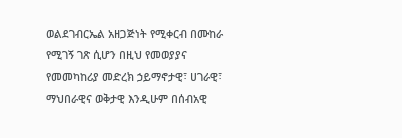ወልደገብርኤል አዘጋጅነት የሚቀርብ በሙከራ የሚገኝ ገጽ ሲሆን በዚህ የመወያያና የመመካከሪያ መድረክ ኃይማኖታዊ፣ ሀገራዊ፣ ማህበራዊና ወቅታዊ እንዲሁም በሰብአዊ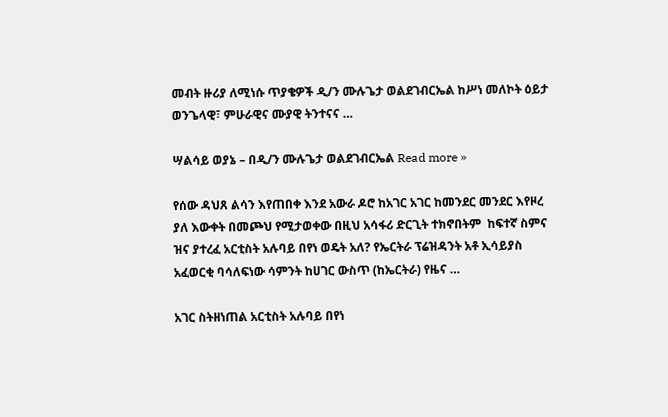መብት ዙሪያ ለሚነሱ ጥያቄዎች ዲ/ን ሙሉጌታ ወልደገብርኤል ከሥነ መለኮት ዕይታ ወንጌላዊ፣ ምሁራዊና ሙያዊ ትንተናና …

ሣልሳይ ወያኔ – በዲ/ን ሙሉጌታ ወልደገብርኤል Read more »

የሰው ዳህጸ ልሳን እየጠበቀ እንደ አውራ ዶሮ ከአገር አገር ከመንደር መንደር እየዞረ ያለ እውቀት በመጮህ የሚታወቀው በዚህ አሳፋሪ ድርጊት ተክኖበትም  ከፍተኛ ስምና ዝና ያተረፈ አርቲስት አሉባይ በየነ ወዴት አለ? የኤርትራ ፕሬዝዳንት አቶ ኢሳይያስ አፈወርቂ ባሳለፍነው ሳምንት ከሀገር ውስጥ (ከኤርትራ) የዜና …

አገር ስትዘነጠል አርቲስት አሉባይ በየነ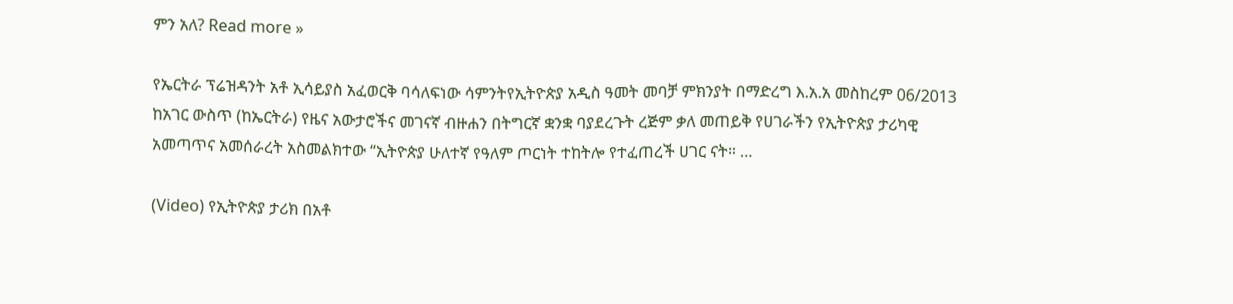ምን አለ? Read more »

የኤርትራ ፕሬዝዳንት አቶ ኢሳይያስ አፈወርቅ ባሳለፍነው ሳምንትየኢትዮጵያ አዲስ ዓመት መባቻ ምክንያት በማድረግ እ.አ.አ መስከረም 06/2013 ከአገር ውስጥ (ከኤርትራ) የዜና አውታሮችና መገናኛ ብዙሐን በትግርኛ ቋንቋ ባያደረጉት ረጅም ቃለ መጠይቅ የሀገራችን የኢትዮጵያ ታሪካዊ አመጣጥና አመሰራረት አስመልክተው “ኢትዮጵያ ሁለተኛ የዓለም ጦርነት ተከትሎ የተፈጠረች ሀገር ናት። …

(Video) የኢትዮጵያ ታሪክ በአቶ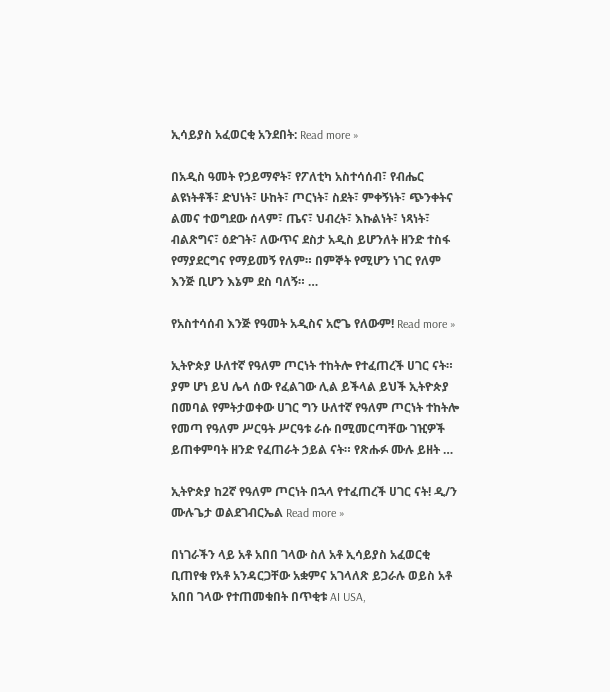ኢሳይያስ አፈወርቂ አንደበት: Read more »

በአዲስ ዓመት የኃይማኖት፣ የፖለቲካ አስተሳሰብ፣ የብሔር ልዩነትቶች፣ ድህነት፣ ሁከት፣ ጦርነት፣ ስደት፣ ምቀኝነት፣ ጭንቀትና ልመና ተወግደው ሰላም፣ ጤና፣ ህብረት፣ እኩልነት፣ ነጻነት፣ ብልጽግና፣ ዕድገት፣ ለውጥና ደስታ አዲስ ይሆንለት ዘንድ ተስፋ የማያደርግና የማይመኝ የለም። በምኞት የሚሆን ነገር የለም እንጅ ቢሆን እኔም ደስ ባለኝ። …

የአስተሳሰብ እንጅ የዓመት አዲስና አሮጌ የለውም! Read more »

ኢትዮጵያ ሁለተኛ የዓለም ጦርነት ተከትሎ የተፈጠረች ሀገር ናት። ያም ሆነ ይህ ሌላ ሰው የፈልገው ሊል ይችላል ይህች ኢትዮጵያ በመባል የምትታወቀው ሀገር ግን ሁለተኛ የዓለም ጦርነት ተከትሎ የመጣ የዓለም ሥርዓት ሥርዓቱ ራሱ በሚመርጣቸው ገዢዎች ይጠቀምባት ዘንድ የፈጠራት ኃይል ናት። የጽሑፉ ሙሉ ይዘት …

ኢትዮጵያ ከ2ኛ የዓለም ጦርነት በኋላ የተፈጠረች ሀገር ናት! ዲ/ን ሙሉጌታ ወልደገብርኤል Read more »

በነገራችን ላይ አቶ አበበ ገላው ስለ አቶ ኢሳይያስ አፈወርቂ ቢጠየቁ የአቶ አንዳርጋቸው አቋምና አገላለጽ ይጋራሉ ወይስ አቶ አበበ ገላው የተጠመቁበት በጥቂቱ AI USA,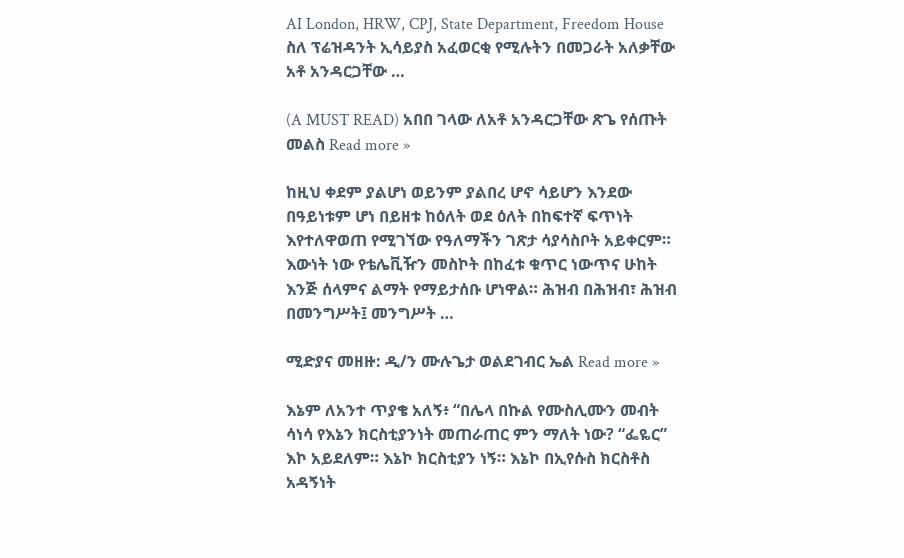AI London, HRW, CPJ, State Department, Freedom House ስለ ፕሬዝዳንት ኢሳይያስ አፈወርቂ የሚሉትን በመጋራት አለቃቸው አቶ አንዳርጋቸው …

(A MUST READ) አበበ ገላው ለአቶ አንዳርጋቸው ጽጌ የሰጡት መልስ Read more »

ከዚህ ቀደም ያልሆነ ወይንም ያልበረ ሆኖ ሳይሆን እንደው በዓይነቱም ሆነ በይዘቱ ከዕለት ወደ ዕለት በከፍተኛ ፍጥነት እየተለዋወጠ የሚገኘው የዓለማችን ገጽታ ሳያሳስቦት አይቀርም። እውነት ነው የቴሌቪዥን መስኮት በከፈቱ ቁጥር ነውጥና ሁከት እንጅ ሰላምና ልማት የማይታሰቡ ሆነዋል። ሕዝብ በሕዝብ፣ ሕዝብ በመንግሥት፤ መንግሥት …

ሚድያና መዘዙ: ዲ/ን ሙሉጌታ ወልደገብር ኤል Read more »

እኔም ለአንተ ጥያቄ አለኝ፥ “በሌላ በኩል የሙስሊሙን መብት ሳነሳ የእኔን ክርስቲያንነት መጠራጠር ምን ማለት ነው? “ፌዬር” እኮ አይደለም። እኔኮ ክርስቲያን ነኝ። እኔኮ በኢየሱስ ክርስቶስ አዳኝነት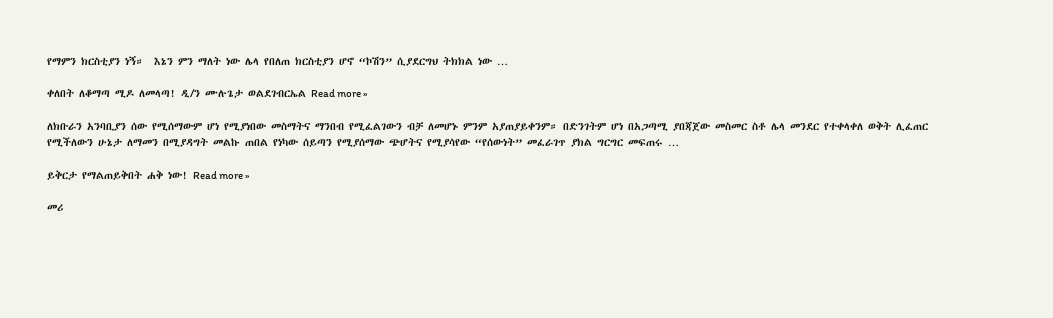የማምን ክርስቲያን ነኝ።  እኔን ምን ማለት ነው ሌላ የበለጠ ክርስቲያን ሆኖ “ኮሽን” ሲያደርግህ ትክክል ነው …

ቀለበት ለቆማጣ ሚዶ ለመላጣ! ዲ/ን ሙሉጌታ ወልደገብርኤል Read more »

ለክቡራን አንባቢያን ሰው የሚሰማውም ሆነ የሚያነበው መስማትና ማንበብ የሚፈልገውን ብቻ ለመሆኑ ምንም አያጠያይቀንም። በድንገትም ሆነ በአጋጣሚ ያበጃጀው መስመር ስቶ ሌላ መንደር የተቀላቀለ ወቅት ሊፈጠር የሚችለውን ሁኔታ ለማመን በሚያዳግት መልኩ ጠበል የነካው ሰይጣን የሚያሰማው ጭሆትና የሚያሳየው “የሰውነት” መፈራገጥ ያክል ግርግር መፍጠሩ …

ይቅርታ የማልጠይቅበት ሐቅ ነው! Read more »

መሪ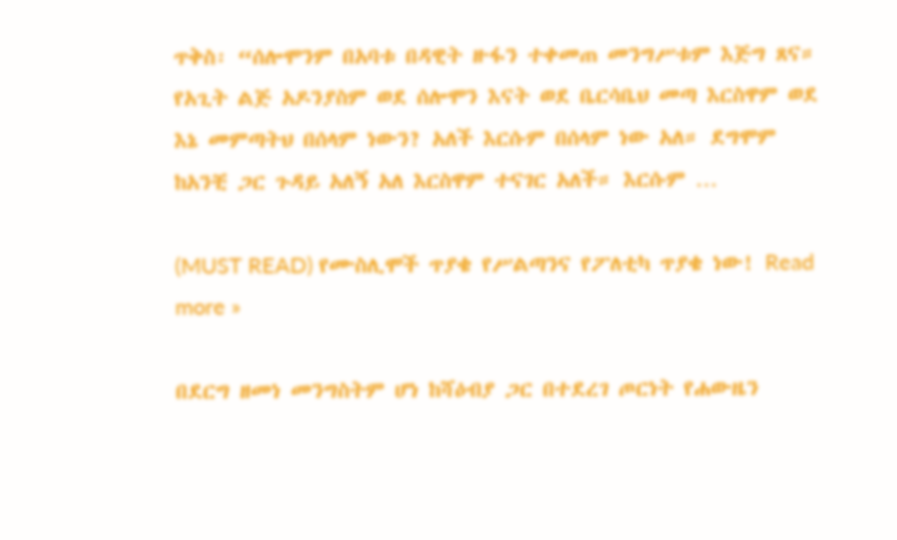ጥቅስ፡ “ሰሎሞንም በአባቱ በዳዊት ዙፋን ተቀመጠ መንግሥቱም እጅግ ጸና። የአጊት ልጅ አዶንያስም ወደ ሰሎሞን እናት ወደ ቤርሳቤህ መጣ እርስዋም ወደ እኔ መምጣትህ በሰላም ነውን? አለች እርሱም በሰላም ነው አለ። ደግሞም ከአንቺ ጋር ጉዳይ አለኝ አለ እርስዋም ተናገር አለች። እርሱም …

(MUST READ) የሙስሊሞች ጥያቄ የሥልጣንና የፖለቲካ ጥያቄ ነው! Read more »

በደርግ ዘመነ መንግስትም ሆነ ከሻዕብያ ጋር በተደረገ ጦርነት የሐውዜን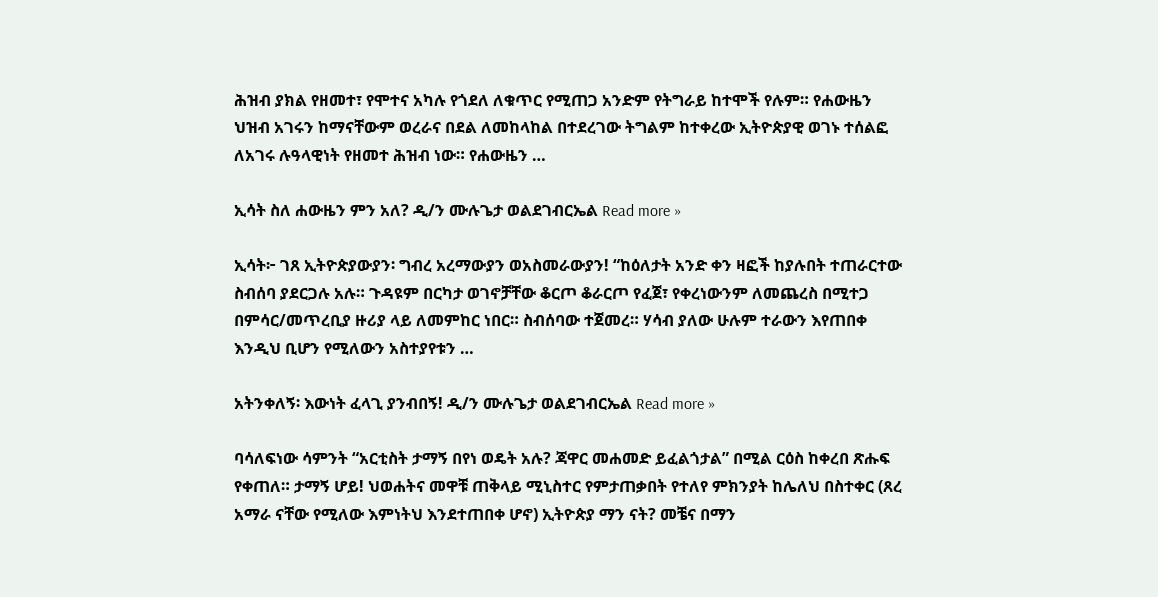ሕዝብ ያክል የዘመተ፣ የሞተና አካሉ የጎደለ ለቁጥር የሚጠጋ አንድም የትግራይ ከተሞች የሉም። የሐውዜን ህዝብ አገሩን ከማናቸውም ወረራና በደል ለመከላከል በተደረገው ትግልም ከተቀረው ኢትዮጵያዊ ወገኑ ተሰልፎ ለአገሩ ሉዓላዊነት የዘመተ ሕዝብ ነው። የሐውዜን …

ኢሳት ስለ ሐውዜን ምን አለ? ዲ/ን ሙሉጌታ ወልደገብርኤል Read more »

ኢሳት፦ ገጸ ኢትዮጵያውያን፡ ግብረ አረማውያን ወአስመራውያን! “ከዕለታት አንድ ቀን ዛፎች ከያሉበት ተጠራርተው ስብሰባ ያደርጋሉ አሉ። ጉዳዩም በርካታ ወገኖቻቸው ቆርጦ ቆራርጦ የፈጀ፣ የቀረነውንም ለመጨረስ በሚተጋ በምሳር/መጥረቢያ ዙሪያ ላይ ለመምከር ነበር። ስብሰባው ተጀመረ። ሃሳብ ያለው ሁሉም ተራውን እየጠበቀ እንዲህ ቢሆን የሚለውን አስተያየቱን …

አትንቀለኝ፡ እውነት ፈላጊ ያንብበኝ! ዲ/ን ሙሉጌታ ወልደገብርኤል Read more »

ባሳለፍነው ሳምንት “አርቲስት ታማኝ በየነ ወዴት አሉ? ጃዋር መሐመድ ይፈልጎታል” በሚል ርዕስ ከቀረበ ጽሑፍ የቀጠለ። ታማኝ ሆይ! ህወሐትና መዋቹ ጠቅላይ ሚኒስተር የምታጠቃበት የተለየ ምክንያት ከሌለህ በስተቀር (ጸረ አማራ ናቸው የሚለው እምነትህ እንደተጠበቀ ሆኖ) ኢትዮጵያ ማን ናት? መቼና በማን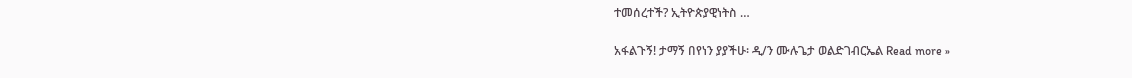ተመሰረተች? ኢትዮጵያዊነትስ …

አፋልጉኝ! ታማኝ በየነን ያያችሁ፡ ዲ/ን ሙሉጌታ ወልድገብርኤል Read more »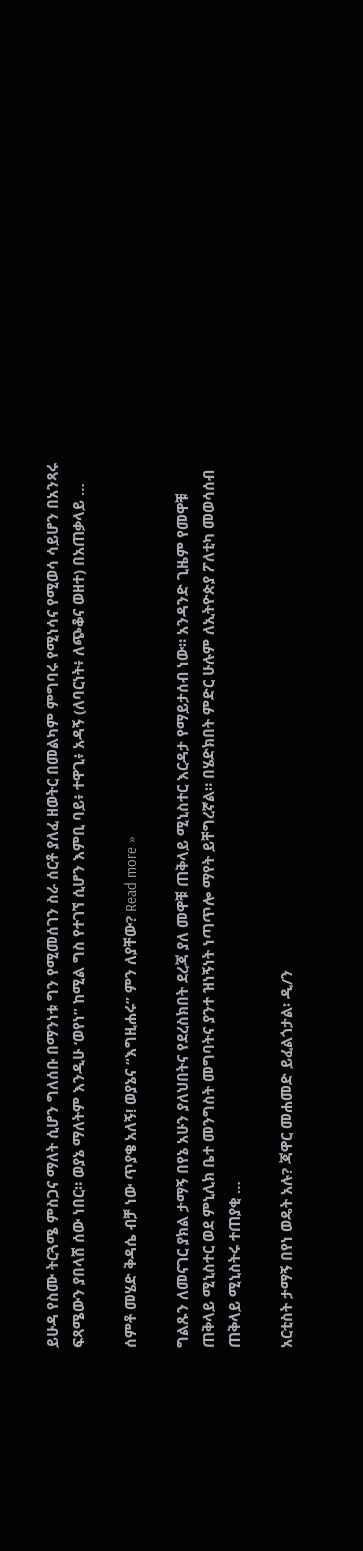ይሁዳ የስሙ ትርጓሜ ምስጋና ማለት ሲሆን ግለሰቡ በማንነቱ ግን የሚመሰገን ስራ ሰርቶ ያለፈ ዘወትር በመልካም ምግባሩ የሚነሳና የሚወሳ ሳይሆን በአንጻሩ ፍጻሜውን ያበላሸ ሰው ነበር። ወያኔ ማለትም እንዲሁ ‘ወየነ” ከሚል ግስ የተገኘ ሲሆን እምቢ ባይ፥ ተዋጊ፥ አዳኝ (ለባርነት፥ ለጭቆና ወዘተ) በአጠቃላይ …

ሰምቶ መሄድ ቅዳሴ ብቻ ነው ጥያቄ አለኝ! ወያኔና “እግዚሐሩ” ምን ለያቸው? Read more »

ግልጹን ለመናገር ያክል ታማኝ በየኔ አሁን ያለህበትና የደረስክበት ደረጃ ያለ መዋቹ ጠቅላይ ሚኒስተር እርዳታ የማይታሰብ ነው። አንዳንድ ጊዜም የመዋቹ ጠቅላይ ሚኒስተር ወደ ምኒሊክ ቤተ መንግስት መግባትና ያንተ ዝነኝነት ነጣጥሎ ማየት ይቸግረኛል። በሄድክበት ምድር ሁሉም ለኢትዮጵያ ፖለቲካ መወሳሰብ ጠቅላይ ሚኒስትሩ ተጠያቂ …

አርቲስት ታማኝ በየነ ወዴት አሉ? ጃዋር መሐመድ ይፈልጎታል፡ ዲ/ን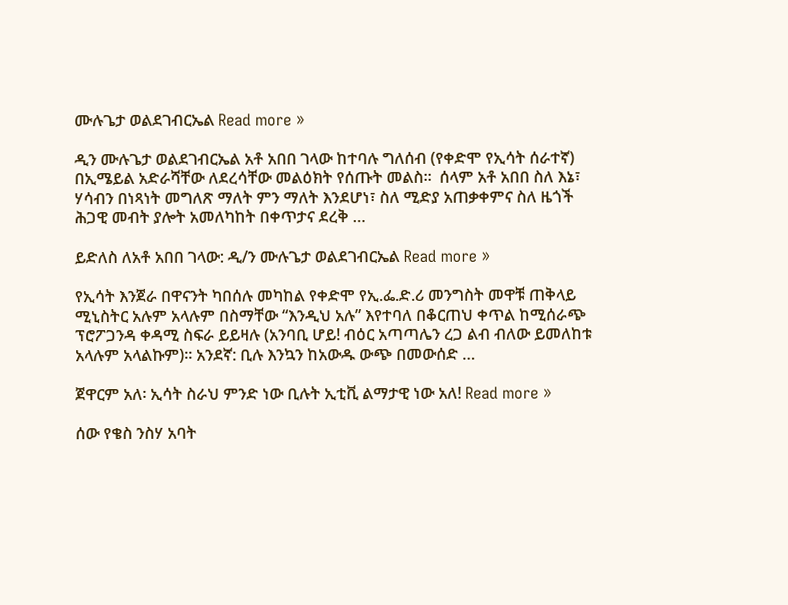ሙሉጌታ ወልደገብርኤል Read more »

ዲን ሙሉጌታ ወልደገብርኤል አቶ አበበ ገላው ከተባሉ ግለሰብ (የቀድሞ የኢሳት ሰራተኛ) በኢሜይል አድራሻቸው ለደረሳቸው መልዕክት የሰጡት መልስ።  ሰላም አቶ አበበ ስለ እኔ፣ ሃሳብን በነጻነት መግለጽ ማለት ምን ማለት እንደሆነ፣ ስለ ሚድያ አጠቃቀምና ስለ ዜጎች ሕጋዊ መብት ያሎት አመለካከት በቀጥታና ደረቅ …

ይድለስ ለአቶ አበበ ገላው: ዲ/ን ሙሉጌታ ወልደገብርኤል Read more »

የኢሳት እንጀራ በዋናንት ካበሰሉ መካከል የቀድሞ የኢ.ፌ.ድ.ሪ መንግስት መዋቹ ጠቅላይ ሚኒስትር አሉም አላሉም በስማቸው “እንዲህ አሉ” እየተባለ በቆርጠህ ቀጥል ከሚሰራጭ ፕሮፖጋንዳ ቀዳሚ ስፍራ ይይዛሉ (አንባቢ ሆይ! ብዕር አጣጣሌን ረጋ ልብ ብለው ይመለከቱ አላሉም አላልኩም)። አንደኛ: ቢሉ እንኳን ከአውዱ ውጭ በመውሰድ …

ጀዋርም አለ፡ ኢሳት ስራህ ምንድ ነው ቢሉት ኢቲቪ ልማታዊ ነው አለ! Read more »

ሰው የቄስ ንስሃ አባት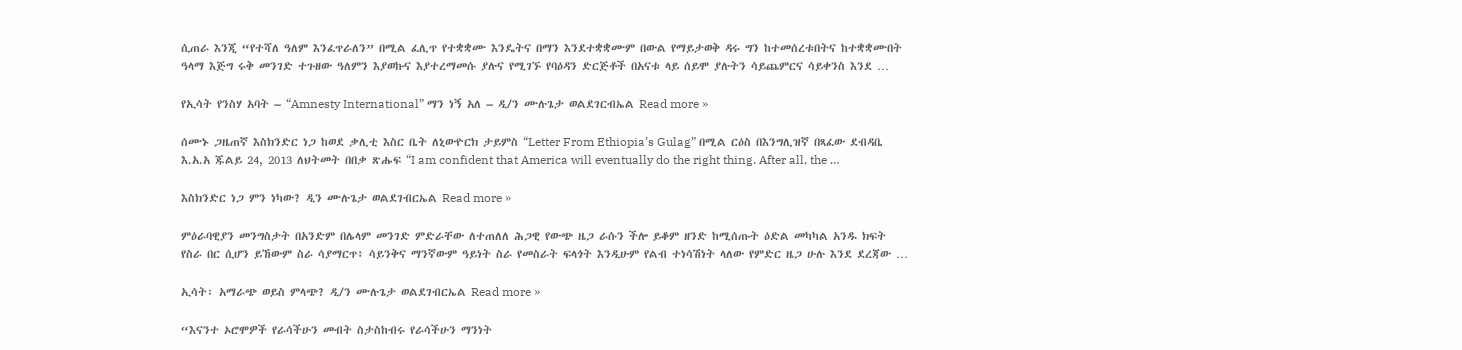ሲጠራ እንጂ “የተሻለ ዓለም እንፈጥራለን” በሚል ፈሊጥ የተቋቋሙ እንዴትና በማን እንደተቋቋሙም በውል የማይታወቅ ዳሩ ግን ከተመሰረቱበትና ከተቋቋሙበት ዓላማ እጅግ ሩቅ መንገድ ተጉዘው ዓለምን እያወኩና እያተረማመሱ ያሉና የሚገኙ የባዕዳን ድርጅቶች በአናቱ ላይ ሰይሞ ያሉትን ሳይጨምርና ሳይቀንስ እንደ …

የኢሳት የንስሃ አባት – “Amnesty International” ማን ነኝ አለ – ዲ/ን ሙሉጌታ ወልደገርብኤል Read more »

ሰሙኑ ጋዜጠኛ እስክንድር ነጋ ከወደ ቃሊቲ እስር ቤት ለኒውዮርክ ታይምስ “Letter From Ethiopia’s Gulag” በሚል ርዕስ በእንግሊዝኛ በጻፈው ደብዳቤ እ.አ.አ ጁልይ 24, 2013 ለህትመት በበቃ ጽሑፍ “I am confident that America will eventually do the right thing. After all, the …

እስክንድር ነጋ ምን ነካው? ዲን ሙሉጌታ ወልደገብርኤል Read more »

ምዕራባዊያን መንግስታት በአንድም በሌላም መንገድ ምድራቸው ለተጠለለ ሕጋዊ የውጭ ዜጋ ራሱን ችሎ ይቆም ዘንድ ከሚሰጡት ዕድል መካካል አንዱ ክፍት የስራ በር ሲሆን ይኸውም ስራ ሳያማርጥ፥ ሳይንቅና ማንኛውም ዓይነት ስራ የመስራት ፍላጎት እንዲሁም የልብ ተነሳሽነት ላለው የምድር ዜጋ ሁሉ እንደ ደረጃው …

ኢሳት፡ አማራጭ ወይስ ምላጭ? ዲ/ን ሙሉጌታ ወልደገብርኤል Read more »

“እናንተ ኦሮሞዎች የራሳችሁን መብት ስታስከብሩ የራሳችሁን ማንነት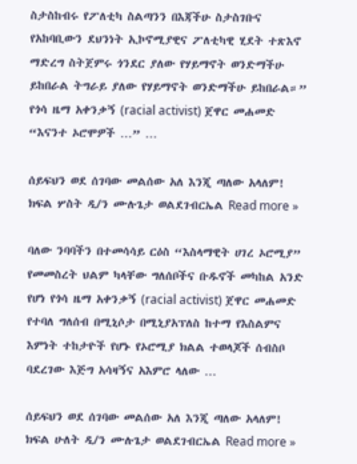ስታስከብሩ የፖለቲካ ስልጣንን በእጃችሁ ስታስገቡና የአከባቢውን ደህንነት ኢኮኖሚያዊና ፖለቲካዊ ሂደት ተጽእኖ ማድረግ ስትጀምሩ ጎንደር ያለው የሃይማኖት ወንድማችሁ ይከበራል ትግራይ ያለው የሃይማኖት ወንድማችሁ ይከበራል።” የጎሳ ዜማ አቀንቃኝ (racial activist) ጀዋር መሐመድ “እናንተ ኦሮሞዎች …” …

ሰይፍህን ወደ ሰገባው መልሰው አለ እንጂ ጣለው አላለም! ክፍል ሦስት ዲ/ን ሙሉጌታ ወልደገብርኤል Read more »

ባለው ንባባችን በተመሳሳይ ርዕስ “እስላማዊት ሀገረ ኦሮሚያ” የመመስረት ህልም ካላቸው ግለሰቦችና ቡዱኖች መካከል አንድ የሆነ የጎሳ ዜማ አቀንቃኝ (racial activist) ጀዋር መሐመድ የተባለ ግለሰብ በሚኒሶታ በሚኒያአፕለስ ከተማ የእስልምና እምነት ተከታዮች የሆኑ የኦሮሚያ ክልል ተወላጆች ሰብስቦ ባደረገው እጅግ አሳዛኝና አእምሮ ላለው …

ሰይፍህን ወደ ሰገባው መልሰው አለ እንጂ ጣለው አላለም! ክፍል ሁለት ዲ/ን ሙሉጌታ ወልደገብርኤል Read more »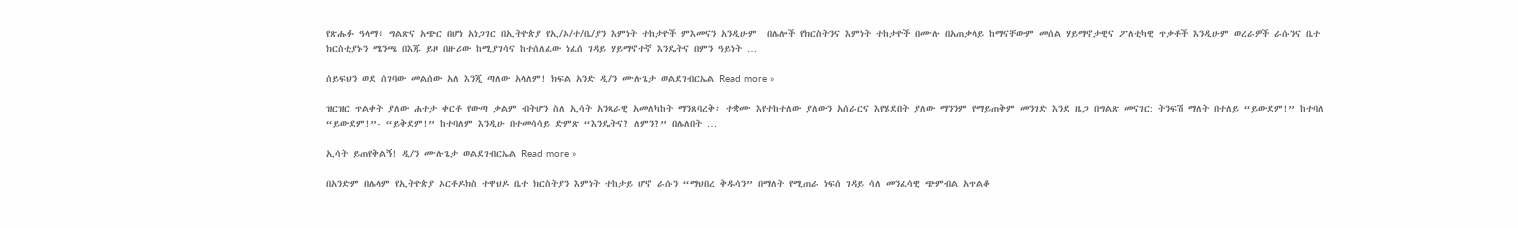የጽሑፉ ዓላማ፥ ግልጽና አጭር በሆነ አነጋገር በኢትዮጵያ የኢ/ኦ/ተ/ቤ/ያን እምነት ተከታዮች ምእመናን አንዲሁም  በሌሎች የክርስትንና እምነት ተከታዮች በሙሉ በአጠቃላይ ከማናቸውም መሰል ሃይማኖታዊና ፖለቲካዊ ጥቃቶች እንዲሁም ወረራዎች ራሱንና ቤተ ክርስቲያኑን ሜንጫ በእጁ ይዞ በዙሪው ከሚያገሳና ከተሰለፈው ነፈሰ ገዳይ ሃይማኖተኛ እንዴትና በምን ዓይነት …

ሰይፍህን ወደ ሰገባው መልሰው አለ እንጂ ጣለው አላለም! ክፍል አንድ ዲ/ን ሙሉጌታ ወልደገብርኤል Read more »

ዝርዝር ጥልቀት ያለው ሐተታ ቀርቶ የውጣ ቃልም ብትሆን ስለ ኢሳት አንጻራዊ አመለካከት ማንጸባረቅ፡ ተቋሙ እየተከተለው ያለውን አሰራርና እየሄደበት ያለው ማንንም የማይጠቅም መንገድ እንደ ዜጋ በግልጽ መናገር: ትንፍሽ ማለት በተለይ “ይውደም!” ከተባለ “ይውደም!”- “ይቅደም!” ከተባለም እንዲሁ በተመሳሳይ ድምጽ “እንዴትና? ለምን?” በሌለበት …

ኢሳት ይጠየቅልኝ! ዲ/ን ሙሉጌታ ወልደገብርኤል Read more »

በአንድም በሌላም የኢትዮጵያ ኦርቶዶክስ ተዋህዶ ቤተ ክርስትያን እምነት ተከታይ ሆኖ ራሱን “ማህበረ ቅዱሳን” በማለት የሚጠራ ነፍሰ ገዳይ ሳለ መንፈሳዊ ጭምብል አጥልቆ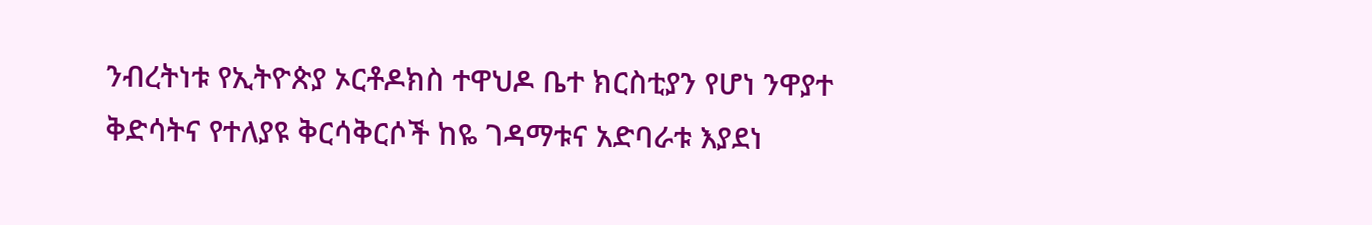ንብረትነቱ የኢትዮጵያ ኦርቶዶክስ ተዋህዶ ቤተ ክርስቲያን የሆነ ንዋያተ ቅድሳትና የተለያዩ ቅርሳቅርሶች ከዬ ገዳማቱና አድባራቱ እያደነ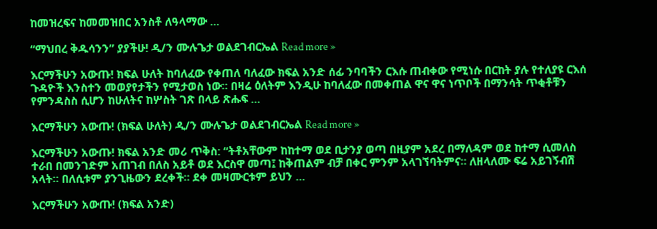ከመዝረፍና ከመመዝበር አንስቶ ለዓላማው …

“ማህበረ ቅዱሳንን” ያያችሁ! ዲ/ን ሙሉጌታ ወልደገብርኤል Read more »

እርማችሁን አውጡ! ክፍል ሁለት ከባለፈው የቀጠለ ባለፈው ክፍል አንድ ሰፊ ንባባችን ርእሱ ጠብቀው የሚነሱ በርከት ያሉ የተለያዩ ርእሰ ጉዳዮች እንስተን መወያየታችን የሚታወስ ነው። በዛሬ ዕለትም እንዲሁ ከባለፈው በመቀጠል ዋና ዋና ነጥቦች በማንሳት ጥቂቶቹን የምንዳስስ ሲሆን ከሁለትና ከሦስት ገጽ በላይ ጽሑፍ …

እርማችሁን አውጡ! (ክፍል ሁለት) ዲ/ን ሙሉጌታ ወልደገብርኤል Read more »

እርማችሁን አውጡ! ክፍል አንድ መሪ ጥቅስ: “ትቶአቸውም ከከተማ ወደ ቢታንያ ወጣ በዚያም አደረ በማለዳም ወደ ከተማ ሲመለስ ተራበ በመንገድም አጠገብ በለስ አይቶ ወደ እርስዋ መጣ፤ ከቅጠልም ብቻ በቀር ምንም አላገኘባትምና። ለዘላለሙ ፍሬ አይገኝብሽ አላት። በለሲቱም ያንጊዜውን ደረቀች። ደቀ መዛሙርቱም ይህን …

እርማችሁን አውጡ! (ክፍል አንድ)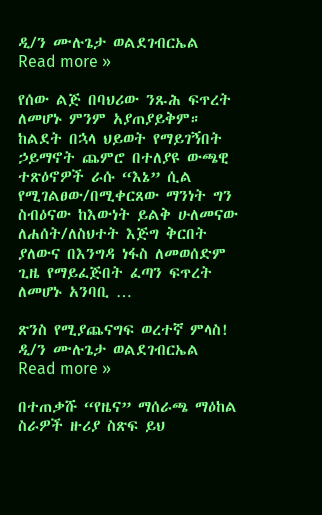ዲ/ን ሙሉጌታ ወልደገብርኤል Read more »

የሰው ልጅ በባህሪው ንጹሕ ፍጥረት ለመሆኑ ምንም አያጠያይቅም። ከልደት በኋላ ህይወት የማይገኝበት ኃይማኖት ጨምሮ በተለያዩ ውጫዊ ተጽዕኖዎች ራሱ “እኔ” ሲል የሚገልፀው/በሚቀርጸው ማንነት ግን ስብዕናው ከእውነት ይልቅ ሁለመናው ለሐሰት/ለስህተት እጅግ ቅርበት ያለውና በእንግዳ ነፋስ ለመወሰድም ጊዜ የማይፈጅበት ፈጣን ፍጥረት ለመሆኑ አንባቢ …

ጽንስ የሚያጨናግፍ ወረተኛ ምላስ! ዲ/ን ሙሉጌታ ወልደገብርኤል Read more »

በተጠቃሹ “የዜና” ማሰራጫ ማዕከል ስራዎች ዙሪያ ስጽፍ ይህ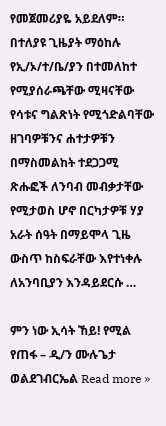የመጀመሪያዬ አይደለም። በተለያዩ ጊዜያት ማዕከሉ የኢ/ኦ/ተ/ቤ/ያን በተመለከተ የሚያሰራጫቸው ሚዛናቸው የሳቱና ግልጽነት የሚጎድልባቸው ዘገባዎቹንና ሐተታዎቹን በማስመልከት ተደጋጋሚ ጽሑፎች ለንባብ መብቃታቸው የሚታወስ ሆኖ በርካታዎቹ ሃያ አራት ሰዓት በማይሞላ ጊዜ ውስጥ ከስፍራቸው እየተነቀሉ ለአንባቢያን እንዳይደርሱ …

ምን ነው ኢሳት ኸይ! የሚል የጠፋ – ዲ/ን ሙሉጌታ ወልደገብርኤል Read more »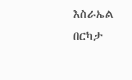እስራኤል በርካታ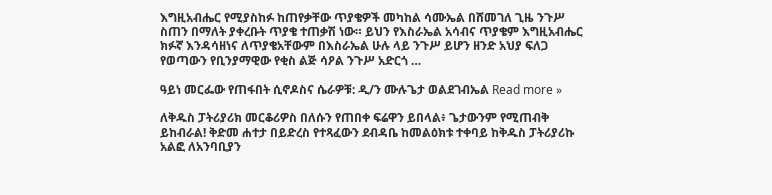እግዚአብሔር የሚያስከፉ ከጠየቃቸው ጥያቄዎች መካከል ሳሙኤል በሸመገለ ጊዜ ንጉሥ ስጠን በማለት ያቀረቡት ጥያቄ ተጠቃሽ ነው። ይህን የእስራኤል አሳብና ጥያቄም እግዚአብሔር ክፉኛ እንዳሳዘነና ለጥያቄአቸውም በእስራኤል ሁሉ ላይ ንጉሥ ይሆን ዘንድ አህያ ፍለጋ የወጣውን የቢንያማዊው የቂስ ልጅ ሳዖል ንጉሥ አድርጎ …

ዓይነ መርፌው የጠፋበት ሲኖዶስና ሴራዎቹ: ዲ/ን ሙሉጌታ ወልደገብኤል Read more »

ለቅዱስ ፓትሪያሪክ መርቆሪዎስ በለሱን የጠበቀ ፍሬዋን ይበላል፥ ጌታውንም የሚጠብቅ ይከብራል! ቅድመ ሐተታ በይድረስ የተጻፈውን ደብዳቤ ከመልዕክቱ ተቀባይ ከቅዱስ ፓትሪያሪኩ አልፎ ለአንባቢያን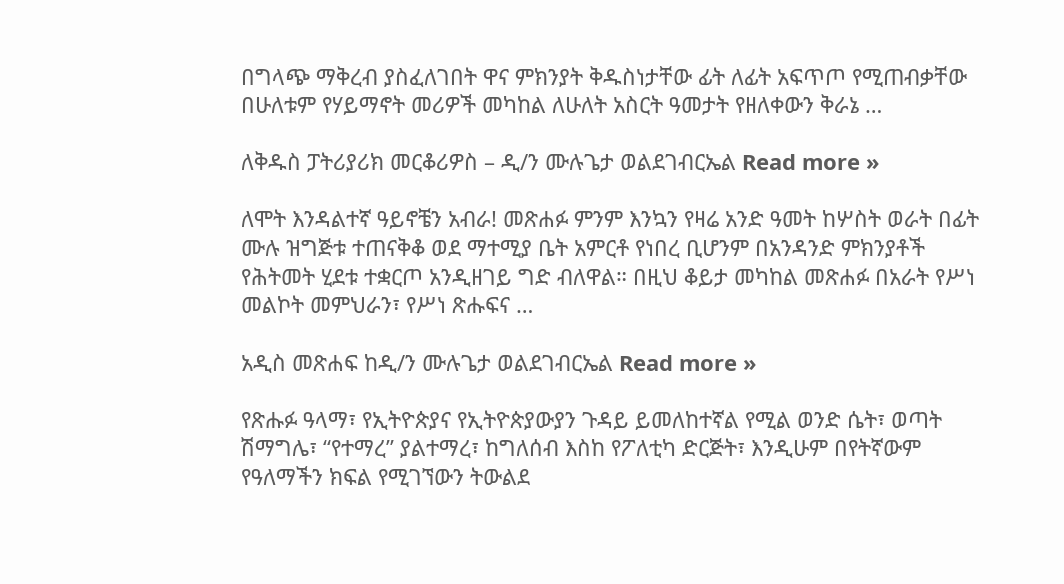በግላጭ ማቅረብ ያስፈለገበት ዋና ምክንያት ቅዱስነታቸው ፊት ለፊት አፍጥጦ የሚጠብቃቸው በሁለቱም የሃይማኖት መሪዎች መካከል ለሁለት አስርት ዓመታት የዘለቀውን ቅራኔ …

ለቅዱስ ፓትሪያሪክ መርቆሪዎስ – ዲ/ን ሙሉጌታ ወልደገብርኤል Read more »

ለሞት እንዳልተኛ ዓይኖቼን አብራ! መጽሐፉ ምንም እንኳን የዛሬ አንድ ዓመት ከሦስት ወራት በፊት ሙሉ ዝግጅቱ ተጠናቅቆ ወደ ማተሚያ ቤት አምርቶ የነበረ ቢሆንም በአንዳንድ ምክንያቶች የሕትመት ሂደቱ ተቋርጦ አንዲዘገይ ግድ ብለዋል። በዚህ ቆይታ መካከል መጽሐፉ በአራት የሥነ መልኮት መምህራን፣ የሥነ ጽሑፍና …

አዲስ መጽሐፍ ከዲ/ን ሙሉጌታ ወልደገብርኤል Read more »

የጽሑፉ ዓላማ፣ የኢትዮጵያና የኢትዮጵያውያን ጉዳይ ይመለከተኛል የሚል ወንድ ሴት፣ ወጣት ሽማግሌ፣ “የተማረ” ያልተማረ፣ ከግለሰብ እስከ የፖለቲካ ድርጅት፣ እንዲሁም በየትኛውም የዓለማችን ክፍል የሚገኘውን ትውልደ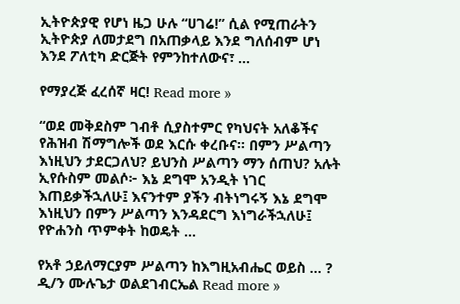ኢትዮጵያዊ የሆነ ዜጋ ሁሉ “ሀገሬ!” ሲል የሚጠራትን ኢትዮጵያ ለመታደግ በአጠቃላይ እንደ ግለሰብም ሆነ እንደ ፖለቲካ ድርጅት የምንከተለውና፣ …

የማያረጅ ፈረሰኛ ዛር! Read more »

“ወደ መቅደስም ገብቶ ሲያስተምር የካህናት አለቆችና የሕዝብ ሽማግሎች ወደ እርሱ ቀረቡና። በምን ሥልጣን እነዚህን ታደርጋለህ? ይህንስ ሥልጣን ማን ሰጠህ? አሉት ኢየሱስም መልሶ፦ እኔ ደግሞ አንዲት ነገር እጠይቃችኋለሁ፤ እናንተም ያችን ብትነግሩኝ እኔ ደግሞ እነዚህን በምን ሥልጣን እንዳደርግ እነግራችኋለሁ፤ የዮሐንስ ጥምቀት ከወዴት …

የአቶ ኃይለማርያም ሥልጣን ከእግዚአብሔር ወይስ … ? ዲ/ን ሙሉጌታ ወልደገብርኤል Read more »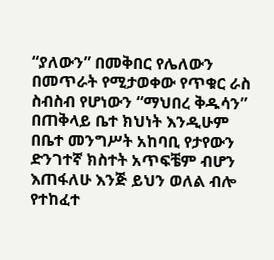“ያለውን” በመቅበር የሌለውን በመጥራት የሚታወቀው የጥቁር ራስ ስብስብ የሆነውን “ማህበረ ቅዱሳን” በጠቅላይ ቤተ ክህነት እንዲሁም በቤተ መንግሥት አከባቢ የታየውን ድንገተኛ ክስተት አጥፍቼም ብሆን እጠፋለሁ እንጅ ይህን ወለል ብሎ የተከፈተ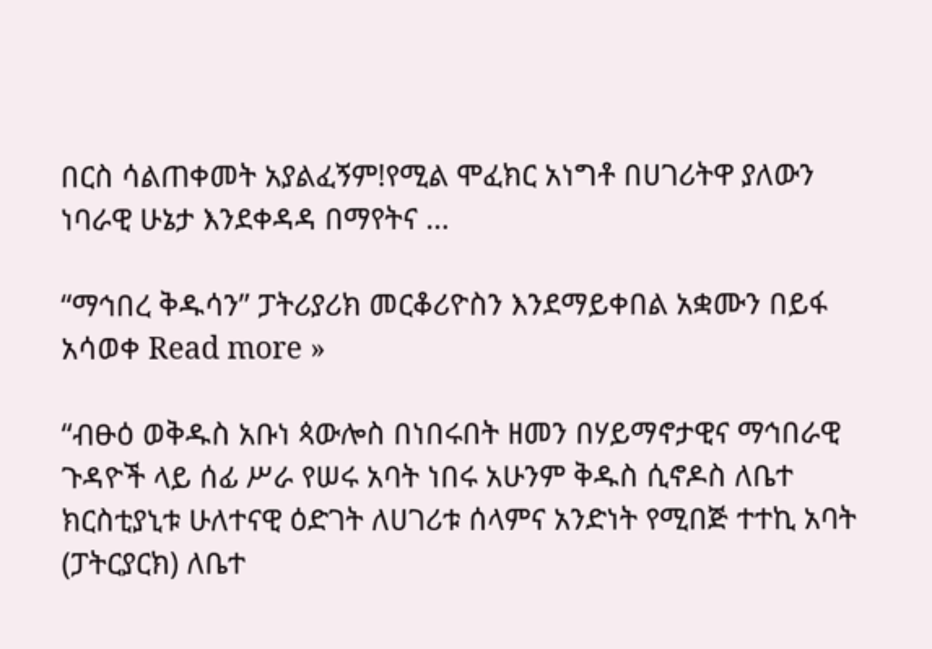በርስ ሳልጠቀመት አያልፈኝም!የሚል ሞፈክር አነግቶ በሀገሪትዋ ያለውን ነባራዊ ሁኔታ እንደቀዳዳ በማየትና …

“ማኅበረ ቅዱሳን” ፓትሪያሪክ መርቆሪዮስን እንደማይቀበል አቋሙን በይፋ አሳወቀ Read more »

“ብፁዕ ወቅዱስ አቡነ ጳውሎስ በነበሩበት ዘመን በሃይማኖታዊና ማኅበራዊ ጉዳዮች ላይ ሰፊ ሥራ የሠሩ አባት ነበሩ አሁንም ቅዱስ ሲኖዶስ ለቤተ ክርስቲያኒቱ ሁለተናዊ ዕድገት ለሀገሪቱ ሰላምና አንድነት የሚበጅ ተተኪ አባት (ፓትርያርክ) ለቤተ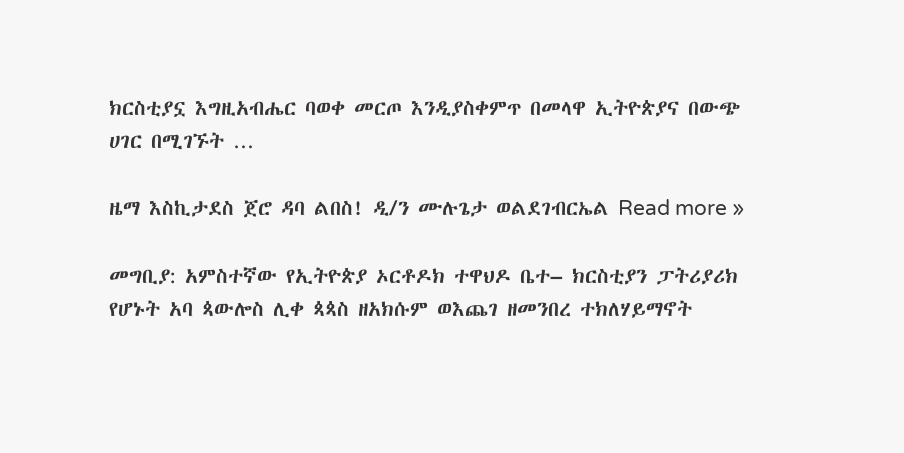ክርስቲያኗ እግዚአብሔር ባወቀ መርጦ እንዲያስቀምጥ በመላዋ ኢትዮጵያና በውጭ ሀገር በሚገኙት …

ዜማ እስኪታደስ ጀሮ ዳባ ልበስ! ዲ/ን ሙሉጌታ ወልደገብርኤል Read more »

መግቢያ: አምስተኛው የኢትዮጵያ ኦርቶዶክ ተዋህዶ ቤተ– ክርስቲያን ፓትሪያሪክ የሆኑት አባ ጳውሎስ ሊቀ ጳጳስ ዘአክሱም ወእጨገ ዘመንበረ ተክለሃይማኖት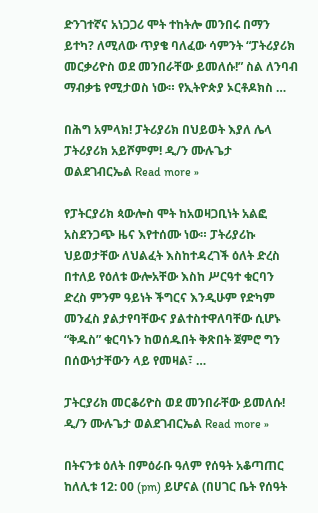ድንገተኛና አነጋጋሪ ሞት ተከትሎ መንበሩ በማን ይተካ? ለሚለው ጥያቄ ባለፈው ሳምንት “ፓትሪያሪክ መርቃሪዮስ ወደ መንበራቸው ይመለሱ!” ስል ለንባብ ማብቃቴ የሚታወስ ነው። የኢትዮጵያ ኦርቶዶክስ …

በሕግ አምላክ! ፓትሪያሪክ በህይወት እያለ ሌላ ፓትሪያሪክ አይሾምም! ዲ/ን ሙሉጌታ ወልደገብርኤል Read more »

የፓትርያሪክ ጳውሎስ ሞት ከአወዛጋቢነት አልፎ አስደንጋጭ ዜና እየተሰሙ ነው። ፓትሪያሪኩ ህይወታቸው ለህልፈት እስከተዳረገች ዕለት ድረስ በተለይ የዕለቱ ውሎአቸው እስከ ሥርዓተ ቁርባን ድረስ ምንም ዓይነት ችግርና እንዲሁም የድካም መንፈስ ያልታየባቸውና ያልተስተዋለባቸው ሲሆኑ “ቅዱስ” ቁርባኑን ከወሰዱበት ቅጽበት ጀምሮ ግን በሰውነታቸውን ላይ የመዛል፣ …

ፓትርያሪክ መርቆሪዮስ ወደ መንበራቸው ይመለሱ! ዲ/ን ሙሉጌታ ወልደገብርኤል Read more »

በትናንቱ ዕለት በምዕራቡ ዓለም የሰዓት አቆጣጠር ከለሊቱ 12: 00 (pm) ይሆናል (በሀገር ቤት የሰዓት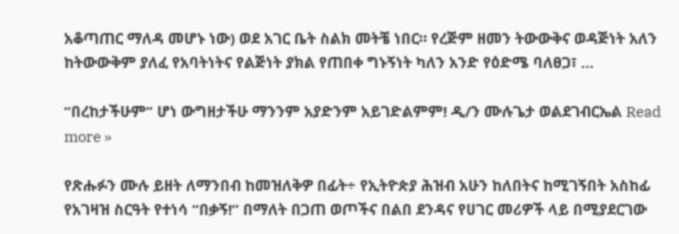አቆጣጠር ማለዳ መሆኑ ነው) ወደ አገር ቤት ስልክ መትቼ ነበር። የረጅም ዘመን ትውውቅና ወዳጅነት አለን ከትውውቅም ያለፈ የአባትነትና የልጅነት ያክል የጠበቀ ግኑኝነት ካለን አንድ የዕድሜ ባለፀጋ፣ …

“በረከታችሁም” ሆነ ውግዘታችሁ ማንንም አያድንም አይገድልምም! ዲ/ን ሙሉጌታ ወልደገብርኤል Read more »

የጽሑፉን ሙሉ ይዘት ለማንበብ ከመዝለቅዎ በፊት÷ የኢትዮጵያ ሕዝብ አሁን ከለበትና ከሚገኝበት አስከፊ የአገዛዝ ስርዓት የተነሳ “በቃኝ!” በማለት በጋጠ ወጦችና በልበ ደንዳና የሀገር መሪዎች ላይ በሚያደርገው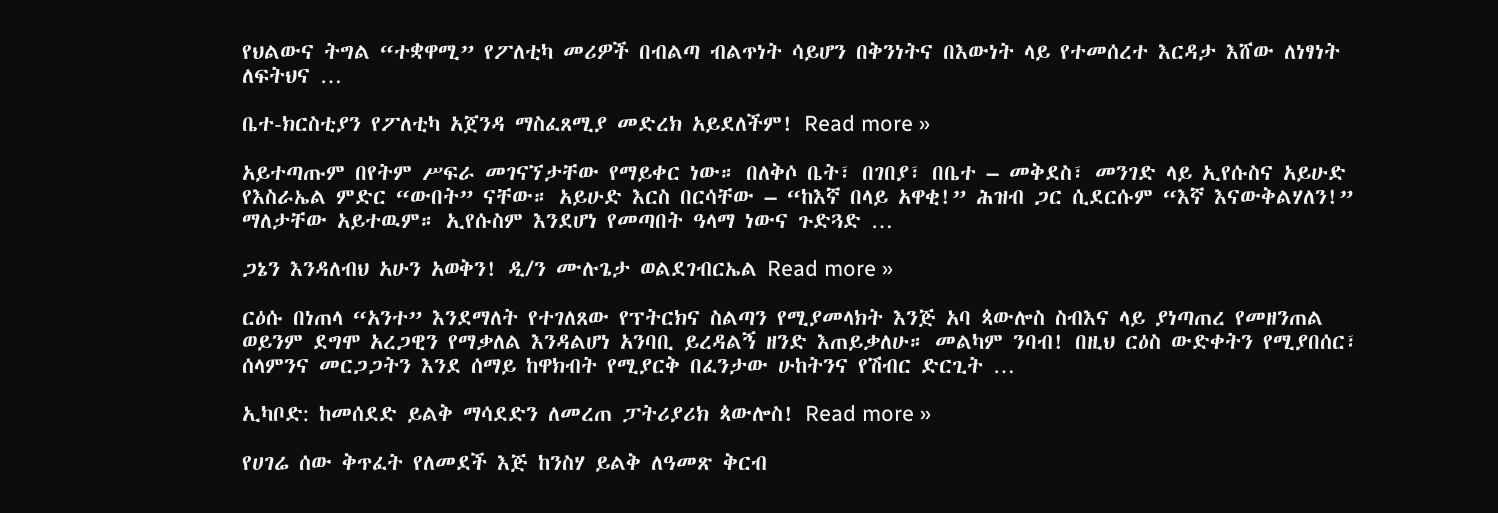የህልውና ትግል “ተቋዋሚ” የፖለቲካ መሪዎች በብልጣ ብልጥነት ሳይሆን በቅንነትና በእውነት ላይ የተመሰረተ እርዳታ እሸው ለነፃነት ለፍትህና …

ቤተ-ክርስቲያን የፖለቲካ አጀንዳ ማስፈጸሚያ መድረክ አይደለችም! Read more »

አይተጣጡም በየትም ሥፍራ መገናኘታቸው የማይቀር ነው። በለቅሶ ቤት፣ በገበያ፣ በቤተ – መቅደስ፣ መንገድ ላይ ኢየሱስና አይሁድ የእስራኤል ምድር “ውበት” ናቸው። አይሁድ እርስ በርሳቸው – “ከእኛ በላይ አዋቂ!” ሕዝብ ጋር ሲደርሱም “እኛ እናውቅልሃለን!” ማለታቸው አይተዉም። ኢየሱስም እንደሆነ የመጣበት ዓላማ ነውና ጉድጓድ …

ጋኔን እንዳለብህ አሁን አወቅን! ዲ/ን ሙሉጌታ ወልደገብርኤል Read more »

ርዕሱ በነጠላ “አንተ” እንደማለት የተገለጸው የፕትርክና ስልጣን የሚያመላክት እንጅ አባ ጳውሎስ ስብእና ላይ ያነጣጠረ የመዘንጠል ወይንም ደግሞ አረጋዊን የማቃለል እንዳልሆነ አንባቢ ይረዳልኝ ዘንድ እጠይቃለሁ። መልካም ንባብ! በዚህ ርዕስ ውድቀትን የሚያበሰር፣ ሰላምንና መርጋጋትን እንደ ሰማይ ከዋክብት የሚያርቅ በፈንታው ሁከትንና የሽብር ድርጊት …

ኢካቦድ: ከመሰደድ ይልቅ ማሳደድን ለመረጠ ፓትሪያሪክ ጳውሎስ! Read more »

የሀገሬ ሰው ቅጥፈት የለመደች እጅ ከንስሃ ይልቅ ለዓመጽ ቅርብ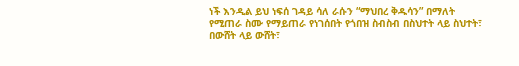ነች እንዲል ይህ ነፍሰ ገዳይ ሳለ ራሱን “ማህበረ ቅዱሳን” በማለት የሚጠራ ስሙ የማይጠራ የነገሰበት የጎበዝ ስብስብ በስህተት ላይ ስህተት፣ በውሸት ላይ ውሸት፣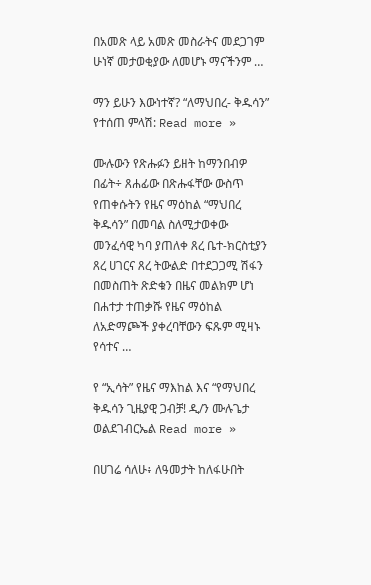በአመጽ ላይ አመጽ መስራትና መደጋገም ሁነኛ መታወቂያው ለመሆኑ ማናችንም …

ማን ይሁን እውነተኛ? “ለማህበረ- ቅዱሳን” የተሰጠ ምላሽ: Read more »

ሙሉውን የጽሑፉን ይዘት ከማንበብዎ በፊት÷ ጸሐፊው በጽሑፋቸው ውስጥ የጠቀሱትን የዜና ማዕከል “ማህበረ ቅዱሳን” በመባል ስለሚታወቀው መንፈሳዊ ካባ ያጠለቀ ጸረ ቤተ-ክርስቲያን ጸረ ሀገርና ጸረ ትውልድ በተደጋጋሚ ሽፋን በመስጠት ጽድቁን በዜና መልክም ሆነ በሐተታ ተጠቃሹ የዜና ማዕከል ለአድማጮች ያቀረባቸውን ፍጹም ሚዛኑ የሳተና …

የ “ኢሳት” የዜና ማእከል እና “የማህበረ ቅዱሳን ጊዜያዊ ጋብቻ! ዲ/ን ሙሉጌታ ወልደገብርኤል Read more »

በሀገሬ ሳለሁ፥ ለዓመታት ከለፋሁበት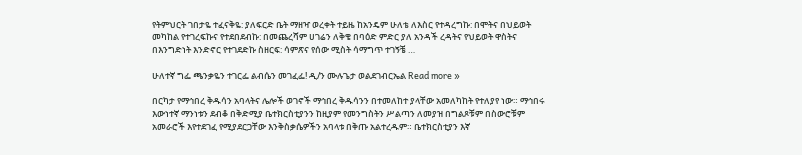የትምህርት ገበታዬ ተፈናቅዬ: ያለፍርድ ቤት ማዘዣ ወረቀት ተይዜ ከአንዴም ሁለቴ ለእስር የተዳረግኩ: በሞትና በህይወት መካከል የተገረፍኩና የተደበደብኩ: በመጨረሻም ሀገሬን ለቅቄ በባዕድ ምድር ያለ አንዳች ረዳትና የህይወት ዋስትና በእንግድነት እንድኖር የተገደድኩ ስዘርፍ: ሳምጽና የሰው ሚስት ሳማግጥ ተገኝቼ …

ሁለተኛ ግፌ ጫንቃዬን ተገርፌ ልብሴን መገፈፌ! ዲ/ን ሙሉጌታ ወልደገብርኤል Read more »

በርካታ የማኅበረ ቅዱሳን አባላትና ሌሎች ወገኖች ማኅበረ ቅዱሳንን በተመለከተ ያላቸው አመለካከት የተለያየ ነው። ማኅበሩ እውነተኛ ማንነቱን ደብቆ በቅድሚያ ቤተክርስቲያንን ከዚያም የመንግስትን ሥልጣን ለመያዝ በግልጾቹም በስውሮቹም አመራሮች እየተደገፈ የሚያደርጋቸው እንቅስቃሴዎችን አባላቱ በቅጡ አልተረዱም። ቤተክርስቲያን እኛ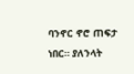ባንኖር ኖሮ ጠፍታ ነበር። ያለንላት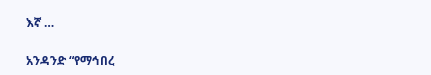እኛ …

አንዳንድ “የማኅበረ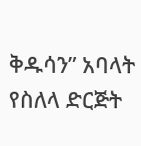ቅዱሳን” አባላት የስለላ ድርጅት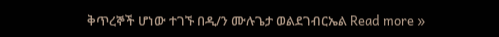ቅጥረኞች ሆነው ተገኙ በዲ/ን ሙሉጌታ ወልደገብርኤል Read more »